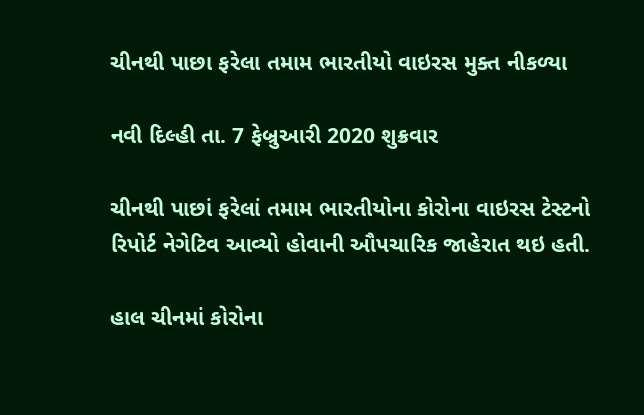ચીનથી પાછા ફરેલા તમામ ભારતીયો વાઇરસ મુક્ત નીકળ્યા

નવી દિલ્હી તા. 7 ફેબ્રુઆરી 2020 શુક્રવાર

ચીનથી પાછાં ફરેલાં તમામ ભારતીયોના કોરોના વાઇરસ ટેસ્ટનો રિપોર્ટ નેગેટિવ આવ્યો હોવાની ઔપચારિક જાહેરાત થઇ હતી.

હાલ ચીનમાં કોરોના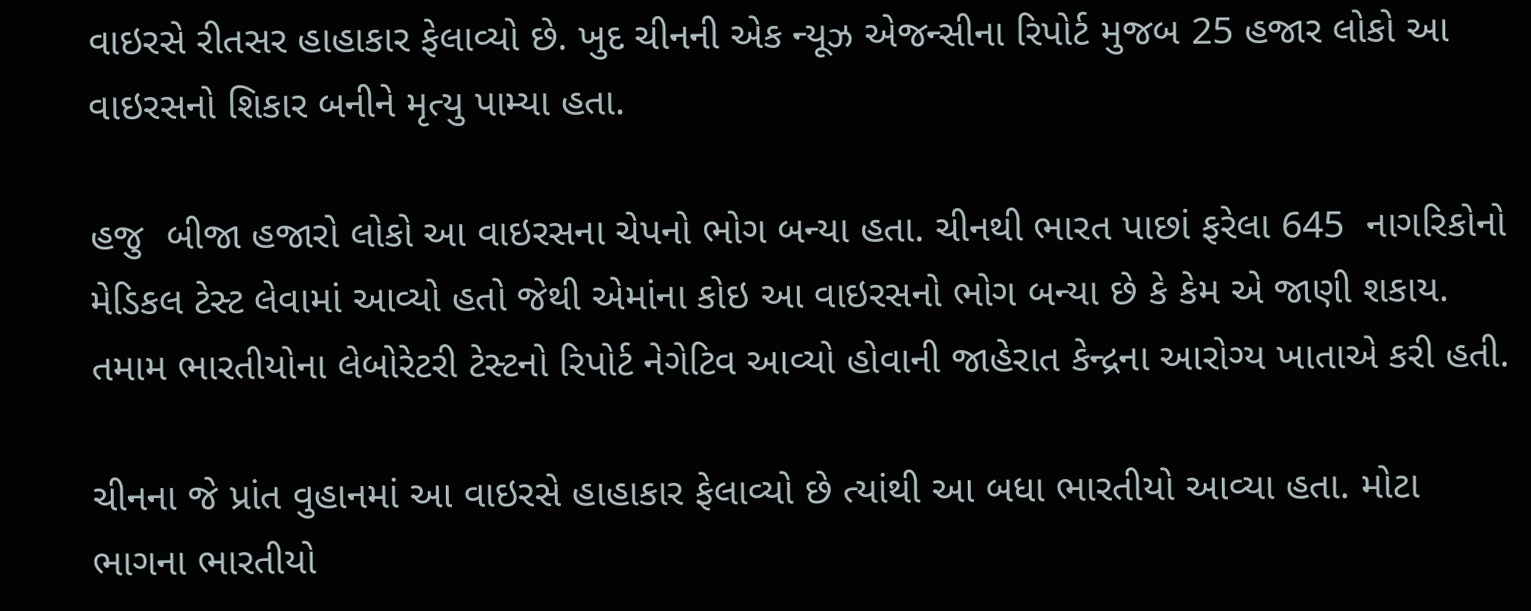વાઇરસે રીતસર હાહાકાર ફેલાવ્યો છે. ખુદ ચીનની એક ન્યૂઝ એજન્સીના રિપોર્ટ મુજબ 25 હજાર લોકો આ વાઇરસનો શિકાર બનીને મૃત્યુ પામ્યા હતા.

હજુ  બીજા હજારો લોકો આ વાઇરસના ચેપનો ભોગ બન્યા હતા. ચીનથી ભારત પાછાં ફરેલા 645  નાગરિકોનો મેડિકલ ટેસ્ટ લેવામાં આવ્યો હતો જેથી એમાંના કોઇ આ વાઇરસનો ભોગ બન્યા છે કે કેમ એ જાણી શકાય. તમામ ભારતીયોના લેબોરેટરી ટેસ્ટનો રિપોર્ટ નેગેટિવ આવ્યો હોવાની જાહેરાત કેન્દ્રના આરોગ્ય ખાતાએ કરી હતી.

ચીનના જે પ્રાંત વુહાનમાં આ વાઇરસે હાહાકાર ફેલાવ્યો છે ત્યાંથી આ બધા ભારતીયો આવ્યા હતા. મોટા ભાગના ભારતીયો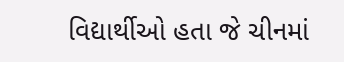વિદ્યાર્થીઓ હતા જે ચીનમાં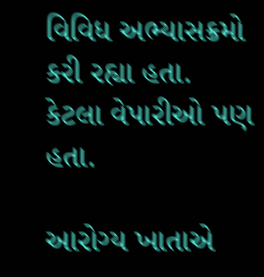વિવિધ અભ્યાસક્રમો કરી રહ્યા હતા. કેટલા વેપારીઓ પણ હતા.

આરોગ્ય ખાતાએ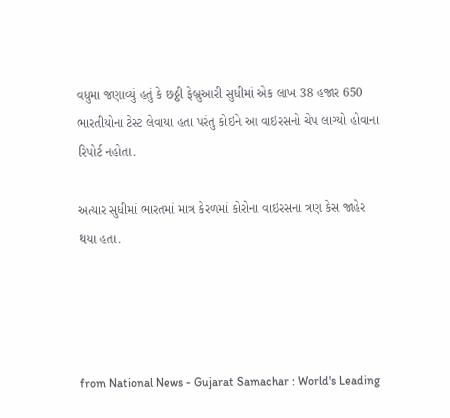વધુમા જણાવ્યું હતું કે છઠ્ઠી ફેબ્રુઆરી સુધીમાં એક લાખ 38 હજાર 650 ભારતીયોના ટેસ્ટ લેવાયા હતા પરંતુ કોઇને આ વાઇરસનો ચેપ લાગ્યો હોવાના રિપોર્ટ નહોતા.

અત્યાર સુધીમાં ભારતમાં માત્ર કેરળમાં કોરોના વાઇરસના ત્રણ કેસ જાહેર થયા હતા.




from National News - Gujarat Samachar : World's Leading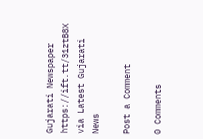Gujarati Newspaper https://ift.tt/31ztB8X
via Latest Gujarati News

Post a Comment

0 Comments